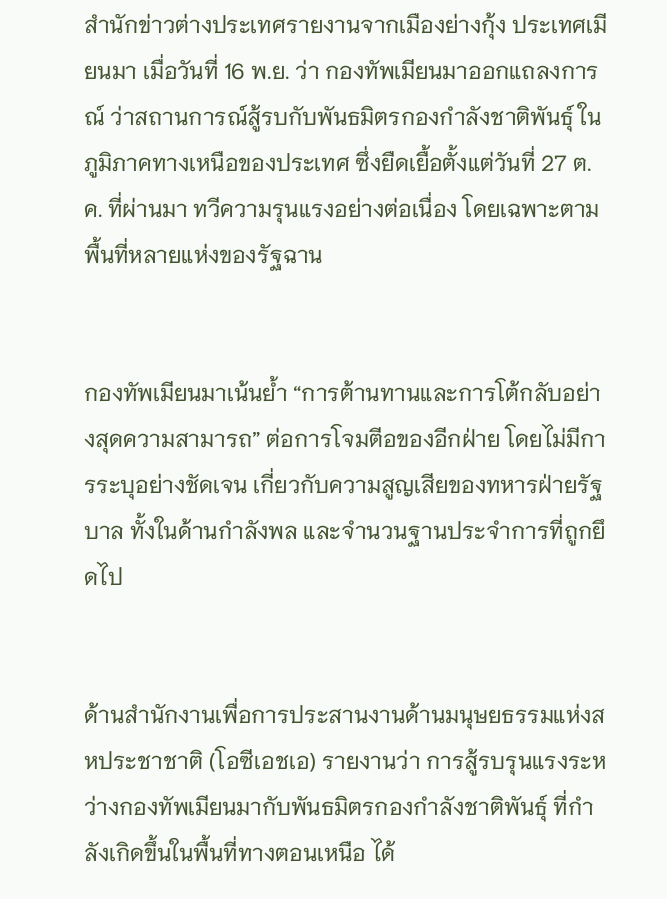สำนักข่าวต่างประเทศรายงานจากเมืองย่างกุ้ง ประเทศเมียนมา เมื่อวันที่ 16 พ.ย. ว่า กองทัพเมียนมาออกแถลงการณ์ ว่าสถานการณ์สู้รบกับพันธมิตรกองกำลังชาติพันธุ์ ในภูมิภาคทางเหนือของประเทศ ซึ่งยืดเยื้อตั้งแต่วันที่ 27 ต.ค. ที่ผ่านมา ทวีความรุนแรงอย่างต่อเนื่อง โดยเฉพาะตามพื้นที่หลายแห่งของรัฐฉาน


กองทัพเมียนมาเน้นย้ำ “การต้านทานและการโต้กลับอย่างสุดความสามารถ” ต่อการโจมตีอของอีกฝ่าย โดยไม่มีการระบุอย่างชัดเจน เกี่ยวกับความสูญเสียของทหารฝ่ายรัฐบาล ทั้งในด้านกำลังพล และจำนวนฐานประจำการที่ถูกยึดไป


ด้านสำนักงานเพื่อการประสานงานด้านมนุษยธรรมแห่งสหประชาชาติ (โอซีเอชเอ) รายงานว่า การสู้รบรุนแรงระหว่างกองทัพเมียนมากับพันธมิตรกองกำลังชาติพันธุ์ ที่กำลังเกิดขึ้นในพื้นที่ทางตอนเหนือ ได้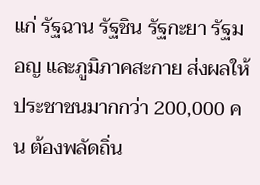แก่ รัฐฉาน รัฐชิน รัฐกะยา รัฐมอญ และภูมิภาคสะกาย ส่งผลให้ประชาชนมากกว่า 200,000 คน ต้องพลัดถิ่น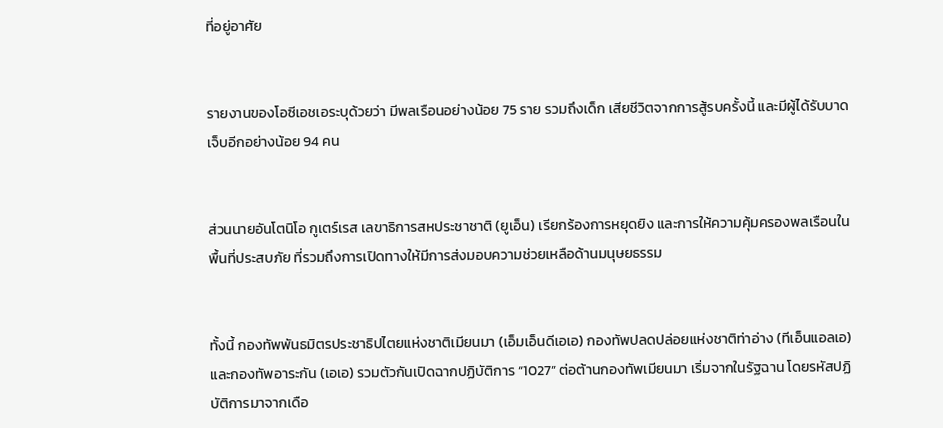ที่อยู่อาศัย


รายงานของโอซีเอชเอระบุด้วยว่า มีพลเรือนอย่างน้อย 75 ราย รวมถึงเด็ก เสียชีวิตจากการสู้รบครั้งนี้ และมีผู้ได้รับบาดเจ็บอีกอย่างน้อย 94 คน


ส่วนนายอันโตนิโอ กูเตร์เรส เลขาธิการสหประชาชาติ (ยูเอ็น) เรียกร้องการหยุดยิง และการให้ความคุ้มครองพลเรือนในพื้นที่ประสบภัย ที่รวมถึงการเปิดทางให้มีการส่งมอบความช่วยเหลือด้านมนุษยธรรม


ทั้งนี้ กองทัพพันธมิตรประชาธิปไตยแห่งชาติเมียนมา (เอ็มเอ็นดีเอเอ) กองทัพปลดปล่อยแห่งชาติท่าอ่าง (ทีเอ็นแอลเอ) และกองทัพอาระกัน (เอเอ) รวมตัวกันเปิดฉากปฏิบัติการ “1027” ต่อต้านกองทัพเมียนมา เริ่มจากในรัฐฉาน โดยรหัสปฏิบัติการมาจากเดือ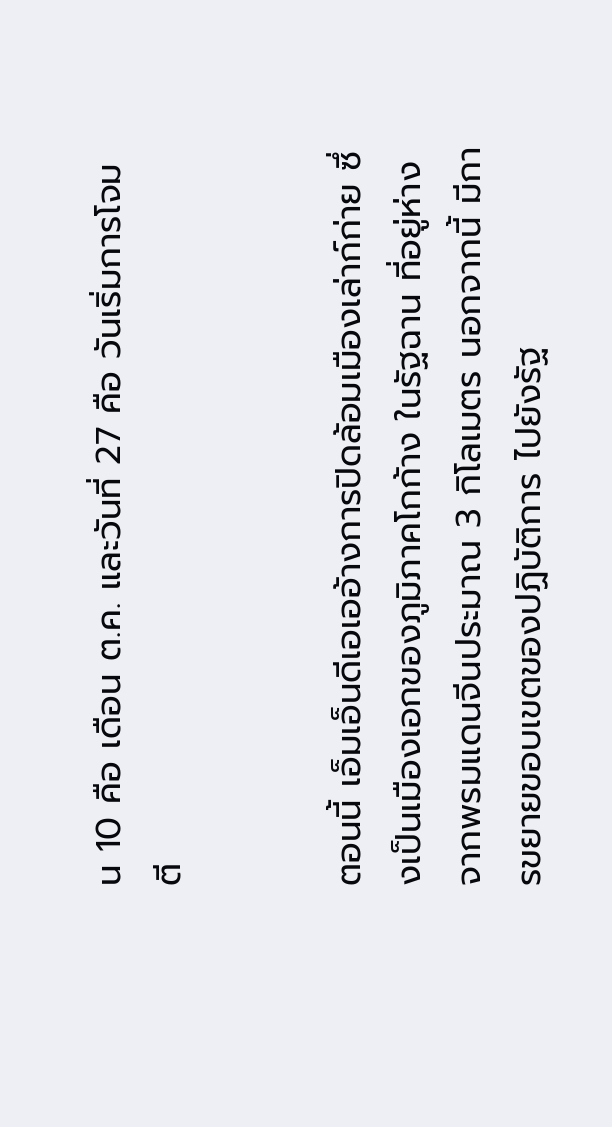น 10 คือ เดือน ต.ค. และวันที่ 27 คือ วันเริ่มการโจมตี


ตอนนี้ เอ็มเอ็นดีเอเออ้างการปิดล้อมเมืองเล่าก์ก่าย ซึ่งเป็นเมืองเอกของภูมิภาคโกก้าง ในรัฐฉาน ที่อยู่ห่างจากพรมแดนจีนประมาณ 3 กิโลเมตร นอกจากนี้ มีการขยายขอบเขตของปฏิบัติการ ไปยังรัฐ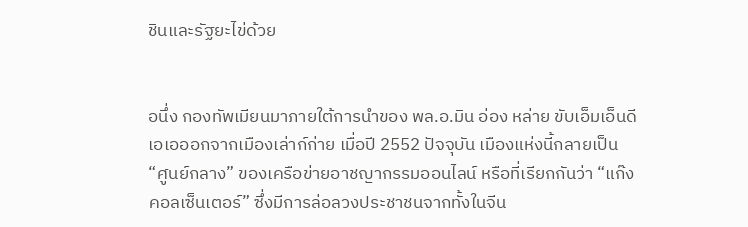ชินและรัฐยะไข่ด้วย


อนึ่ง กองทัพเมียนมาภายใต้การนำของ พล.อ.มิน อ่อง หล่าย ขับเอ็มเอ็นดีเอเอออกจากเมืองเล่าก์ก่าย เมื่อปี 2552 ปัจจุบัน เมืองแห่งนี้กลายเป็น “ศูนย์กลาง” ของเครือข่ายอาชญากรรมออนไลน์ หรือที่เรียกกันว่า “แก๊งคอลเซ็นเตอร์” ซึ่งมีการล่อลวงประชาชนจากทั้งในจีน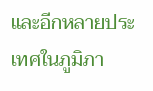และอีกหลายประเทศในภูมิภา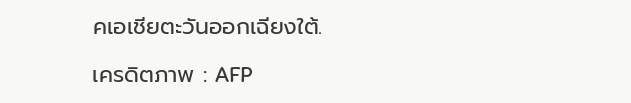คเอเชียตะวันออกเฉียงใต้.

เครดิตภาพ : AFP